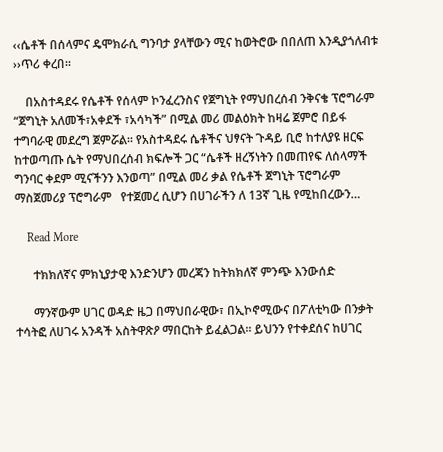‹‹ሴቶች በሰላምና ዴሞክራሲ ግንባታ ያላቸውን ሚና ከወትሮው በበለጠ እንዲያጎለብቱ ››ጥሪ ቀረበ፡፡

    በአስተዳደሩ የሴቶች የሰላም ኮንፈረንስና የጀግኒት የማህበረሰብ ንቅናቄ ፕሮግራም “ጀግኒት አለመች፣አቀደች ፣አሳካች” በሚል መሪ መልዕክት ከዛሬ ጀምሮ በይፋ ተግባራዊ መደረግ ጀምሯል፡፡ የአስተዳደሩ ሴቶችና ህፃናት ጉዳይ ቢሮ ከተለያዩ ዘርፍ ከተወጣጡ ሴት የማህበረሰብ ክፍሎች ጋር “ሴቶች ዘረኝነትን በመጠየፍ ለሰላማች ግንባር ቀደም ሚናችንን እንወጣ” በሚል መሪ ቃል የሴቶች ጀግኒት ፕሮግራም ማስጀመሪያ ፕሮግራም   የተጀመረ ሲሆን በሀገራችን ለ 13ኛ ጊዜ የሚከበረውን…

    Read More

      ተክክለኛና ምክኒያታዊ እንድንሆን መረጃን ከትክክለኛ ምንጭ እንውሰድ

      ማንኛውም ሀገር ወዳድ ዜጋ በማህበራዊው፣ በኢኮኖሚውና በፖለቲካው በንቃት ተሳትፎ ለሀገሩ አንዳች አስትዋጽዖ ማበርከት ይፈልጋል፡፡ ይህንን የተቀደሰና ከሀገር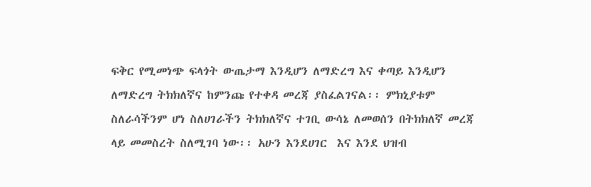ፍቅር የሚመነጭ ፍላጎት ውጤታማ እንዲሆን ለማድረግ እና ቀጣይ እንዲሆን ለማድረግ ትክክለኛና ከምንጩ የተቀዳ መረጃ ያስፈልገናል፡፡ ምክኒያቱም ስለራሳችንም ሆነ ስለሀገራችን ትክክለኛና ተገቢ ውሳኔ ለመወሰን በትክክለኛ መረጃ ላይ መመስረት ስለሚገባ ነው፡፡ አሁን እንደሀገር  እና እንደ ህዝብ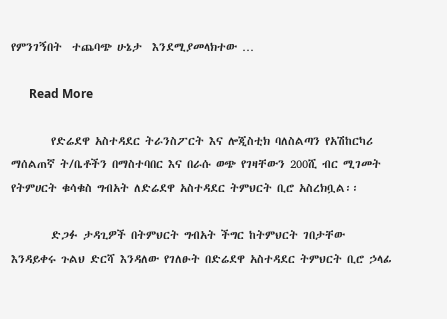የምንገኝበት  ተጨባጭ ሁኔታ  እንደሚያመላክተው …

      Read More

        የድሬደዋ አስተዳደር ትራንስፖርት እና ሎጂስቲክ ባለስልጣን የአሽከርካሪ ማሰልጠኛ ት/ቤቶችን በማስተባበር እና በራሱ ወጭ የገዛቸውን 200ሺ ብር ሚገመት የትምሀርት ቁሳቁስ ግብአት ለድሬደዋ አስተዳደር ትምህርት ቢሮ አስረክቧል፡፡

        ድጋፉ ታዳጊዎች በትምህርት ግብአት ችግር ከትምህርት ገበታቸው እንዳይቀሩ ጉልህ ድርሻ እንዳለው የገለፁት በድሬደዋ አስተዳደር ትምህርት ቢሮ ኃላፊ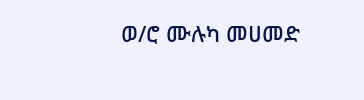ወ/ሮ ሙሉካ መሀመድ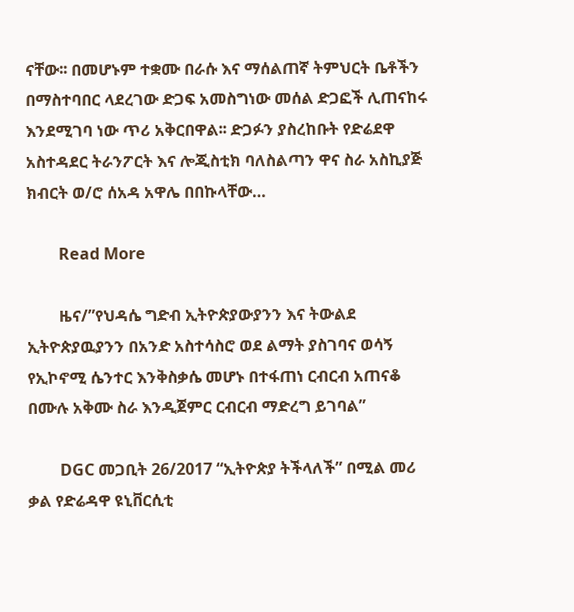ናቸው፡፡ በመሆኑም ተቋሙ በራሱ እና ማሰልጠኛ ትምህርት ቤቶችን በማስተባበር ላደረገው ድጋፍ አመስግነው መሰል ድጋፎች ሊጠናከሩ እንደሚገባ ነው ጥሪ አቅርበዋል፡፡ ድጋፉን ያስረከቡት የድሬደዋ አስተዳደር ትራንፖርት እና ሎጂስቲክ ባለስልጣን ዋና ስራ አስኪያጅ ክብርት ወ/ሮ ሰአዳ አዋሌ በበኩላቸው…

        Read More

        ዜና/”የህዳሴ ግድብ ኢትዮጵያውያንን እና ትውልደ ኢትዮጵያዉያንን በአንድ አስተሳስሮ ወደ ልማት ያስገባና ወሳኝ የኢኮኖሚ ሴንተር እንቅስቃሴ መሆኑ በተፋጠነ ርብርብ አጠናቆ በሙሉ አቅሙ ስራ እንዲጀምር ርብርብ ማድረግ ይገባል”

        DGC መጋቢት 26/2017 “ኢትዮጵያ ትችላለች” በሚል መሪ ቃል የድሬዳዋ ዩኒቨርሲቲ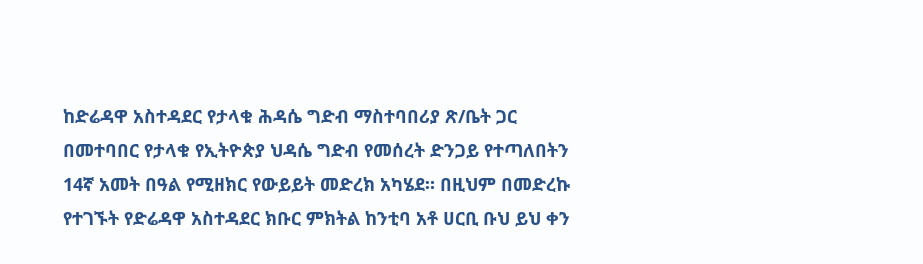ከድሬዳዋ አስተዳደር የታላቁ ሕዳሴ ግድብ ማስተባበሪያ ጽ/ቤት ጋር በመተባበር የታላቁ የኢትዮጵያ ህዳሴ ግድብ የመሰረት ድንጋይ የተጣለበትን 14ኛ አመት በዓል የሚዘክር የውይይት መድረክ አካሄደ። በዚህም በመድረኩ የተገኙት የድሬዳዋ አስተዳደር ክቡር ምክትል ከንቲባ አቶ ሀርቢ ቡህ ይህ ቀን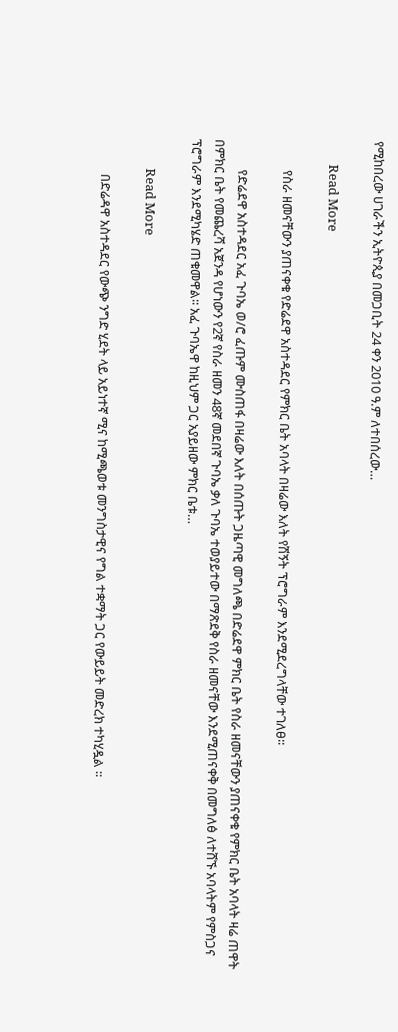የሚከበረው ሀገራችን ኢትዮጲያ በመጋቢት 24 ቀን 2010 ዓ.ም ለተበሰረው…

        Read More

          የስራ ዘመናቸውን ያጠናቀቁ የድሬደዋ አስተዳደር የምክር ቤት አባላት በዛሬው እለት የሽኝት ፕሮግራም እንደሚደረግላቸው ተገለፀ፡፡

          የድሬደዋ አስተዳደር አፈ ጉባኤ ወ/ሮ ፈጡም ሙስጠፋ በዛሬው እለት በሰጡት ጋዜጣዊ መግለጫ በድሬደዋ ምክር ቤት የስራ ዘመናቸውን ያጠናቀቁ የምክር ቤት አባላት ዛሬ ጠዋት በምክር ቤት የመጨረሻ አጀንዳ የሆነውን የ2ኛ የስራ ዘመን 48ኛ መደበኛ ጉባኤ ቃለ ጉባኤ ተወያይተው በማጽደቅ የስራ ዘመናቸው እንደሚጠናቀቅ በመግለፅ ለተሸኙ አባላትም የምስጋና ፕሮግራም እንደሚካሄድ ጠቁመዋል፡፡ አፈ ጉባኤዋ ከዚህም ጋር አያይዘው ምክር ቤቱ…

          Read More

            በድሬዳዋ አስተዳደር የውጭ ንግድ ሂደት ላይ አይነተኛ ሚና ከሚጫወቱ መንግስታዊና የግል ተቋማት ጋር የውይይት መድረክ ተካሂዷል ።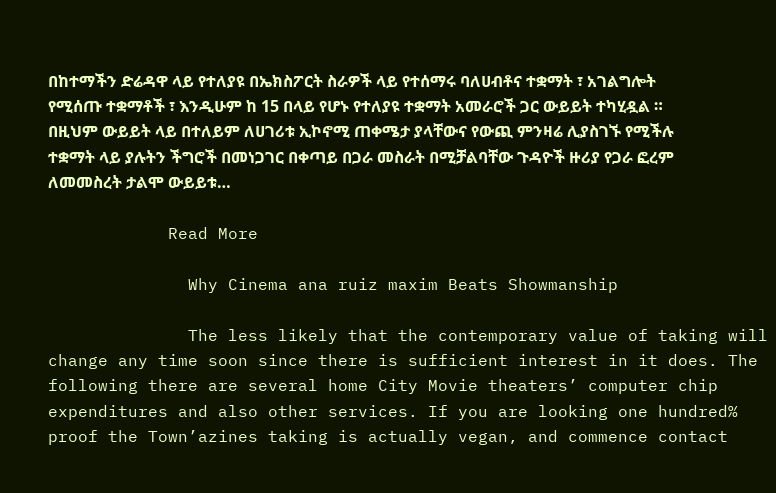በከተማችን ድሬዳዋ ላይ የተለያዩ በኤክስፖርት ስራዎች ላይ የተሰማሩ ባለሀብቶና ተቋማት ፣ አገልግሎት የሚሰጡ ተቋማቶች ፣ እንዲሁም ከ 15 በላይ የሆኑ የተለያዩ ተቋማት አመራሮች ጋር ውይይት ተካሂዷል ። በዚህም ውይይት ላይ በተለይም ለሀገሪቱ ኢኮኖሚ ጠቀሜታ ያላቸውና የውጪ ምንዛሬ ሊያስገኙ የሚችሉ ተቋማት ላይ ያሉትን ችግሮች በመነጋገር በቀጣይ በጋራ መስራት በሚቻልባቸው ጉዳዮች ዙሪያ የጋራ ፎረም ለመመስረት ታልሞ ውይይቱ…

            Read More

              Why Cinema ana ruiz maxim Beats Showmanship

              The less likely that the contemporary value of taking will change any time soon since there is sufficient interest in it does. The following there are several home City Movie theaters’ computer chip expenditures and also other services. If you are looking one hundred% proof the Town’azines taking is actually vegan, and commence contact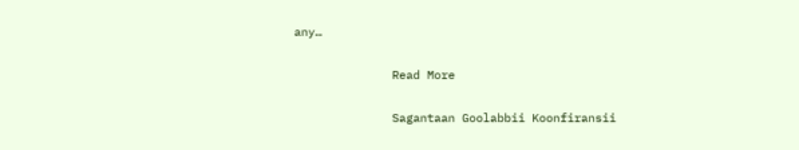any…

              Read More

              Sagantaan Goolabbii Koonfiransii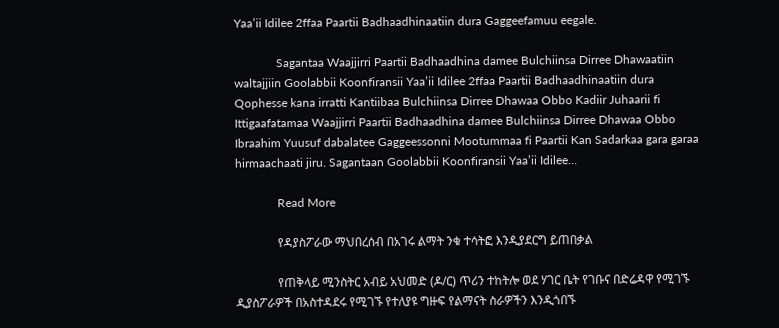Yaa’ii Idilee 2ffaa Paartii Badhaadhinaatiin dura Gaggeefamuu eegale.

              Sagantaa Waajjirri Paartii Badhaadhina damee Bulchiinsa Dirree Dhawaatiin waltajjiin Goolabbii Koonfiransii Yaa’ii Idilee 2ffaa Paartii Badhaadhinaatiin dura Qophesse kana irratti Kantiibaa Bulchiinsa Dirree Dhawaa Obbo Kadiir Juhaarii fi Ittigaafatamaa Waajjirri Paartii Badhaadhina damee Bulchiinsa Dirree Dhawaa Obbo Ibraahim Yuusuf dabalatee Gaggeessonni Mootummaa fi Paartii Kan Sadarkaa gara garaa hirmaachaati jiru. Sagantaan Goolabbii Koonfiransii Yaa’ii Idilee…

              Read More

              የዳያስፖራው ማህበረሰብ በአገሩ ልማት ንቁ ተሳትፎ እንዲያደርግ ይጠበቃል

              የጠቅላይ ሚንስትር አብይ አህመድ (ዶ/ር) ጥሪን ተከትሎ ወደ ሃገር ቤት የገቡና በድሬዳዋ የሚገኙ ዲያስፖራዎች በአስተዳደሩ የሚገኙ የተለያዩ ግዙፍ የልማናት ስራዎችን እንዲጎበኙ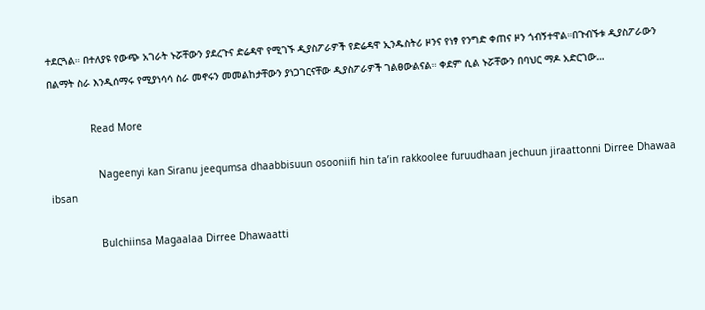ተደርጓል። በተለያዩ የውጭ አገራት ኑሯቸውን ያደረጉና ድሬዳዋ የሚገኙ ዲያስፖራዎች የድሬዳዋ ኢንዱስትሪ ዞንና የነፃ የንግድ ቀጠና ዞን ጎብኝተዋል።በጉብኙቱ ዲያስፖራውን በልማት ስራ እንዲሰማሩ የሚያነሳሳ ስራ መኖሩን መመልከታቸውን ያነጋገርናቸው ዲያስፖራዎች ገልፀውልናል። ቀደም ሲል ኑሯቸውን በባህር ማዶ አድርገው…

              Read More

                Nageenyi kan Siranu jeequmsa dhaabbisuun osooniifi hin ta’in rakkoolee furuudhaan jechuun jiraattonni Dirree Dhawaa ibsan

                Bulchiinsa Magaalaa Dirree Dhawaatti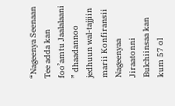“Nageenya Seenaan Tee adda kan foo’amtu Jaalalaani ” dhaadannoo jedhuun wal-tajjiin marii Konfiransii Nageenyaa Jiraatonni Bulchiinsaa kan kum 57 ol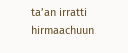ta’an irratti hirmaachuun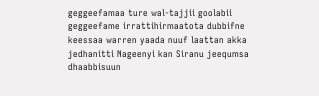geggeefamaa ture wal-tajjii goolabii geggeefame irrattihirmaatota dubbifne keessaa warren yaada nuuf laattan akka jedhanitti Nageenyi kan Siranu jeequmsa dhaabbisuun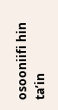osooniifi hin ta’in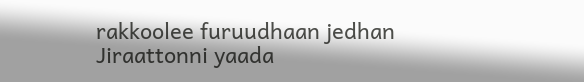rakkoolee furuudhaan jedhan Jiraattonni yaada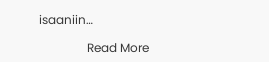isaaniin…

                Read More